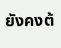ยังคงต้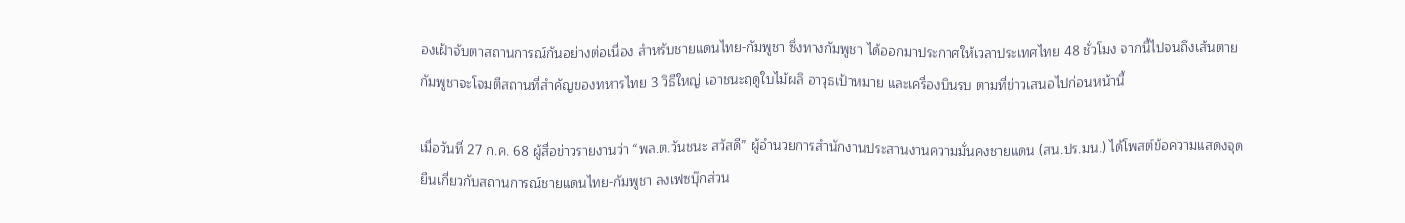องเฝ้าจับตาสถานการณ์กันอย่างต่อเนื่อง สำหรับชายแดนไทย-กัมพูชา ซึ่งทางกัมพูชา ได้ออกมาประกาศให้เวลาประเทศไทย 48 ชั่วโมง จากนี้ไปจนถึงเส้นตาย กัมพูชาจะโจมตีสถานที่สําคัญของทหารไทย 3 วิธีใหญ่ เอาชนะฤดูใบไม้ผลิ อาวุธเป้าหมาย และเครื่องบินรบ ตามที่ข่าวเสนอไปก่อนหน้านี้

เมื่อวันที่ 27 ก.ค. 68 ผู้สื่อข่าวรายงานว่า “พล.ต.วันชนะ สวัสดี” ผู้อำนวยการสำนักงานประสานงานความมั่นคงชายแดน (สน.ปร.มน.) ได้โพสต์ข้อความแสดงจุดยืนเกี่ยวกับสถานการณ์ชายแดนไทย-กัมพูชา ลงเฟซบุ๊กส่วน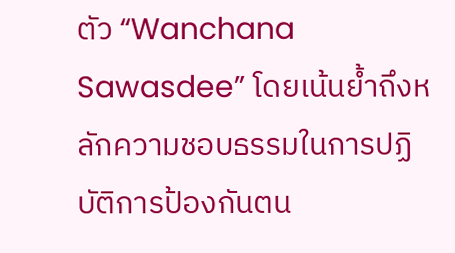ตัว “Wanchana Sawasdee” โดยเน้นย้ำถึงหลักความชอบธรรมในการปฏิบัติการป้องกันตน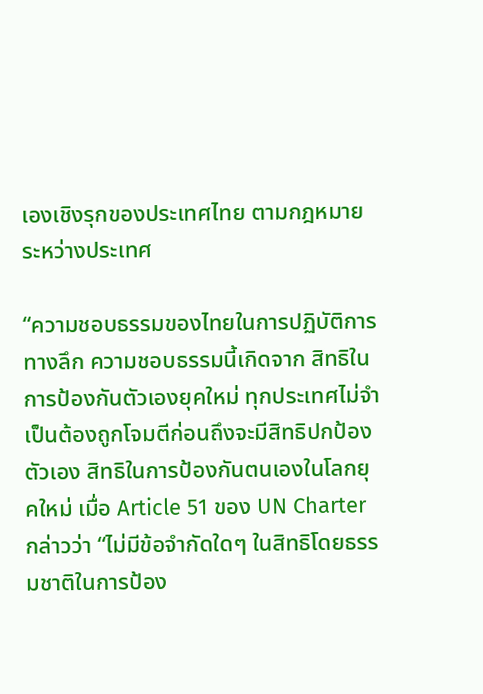เองเชิงรุกของประเทศไทย ตามกฎหมายระหว่างประเทศ

“ความชอบธรรมของไทยในการปฏิบัติการทางลึก ความชอบธรรมนี้เกิดจาก สิทธิในการป้องกันตัวเองยุคใหม่ ทุกประเทศไม่จำเป็นต้องถูกโจมตีก่อนถึงจะมีสิทธิปกป้องตัวเอง สิทธิในการป้องกันตนเองในโลกยุคใหม่ เมื่อ Article 51 ของ UN Charter กล่าวว่า “ไม่มีข้อจำกัดใดๆ ในสิทธิโดยธรรมชาติในการป้อง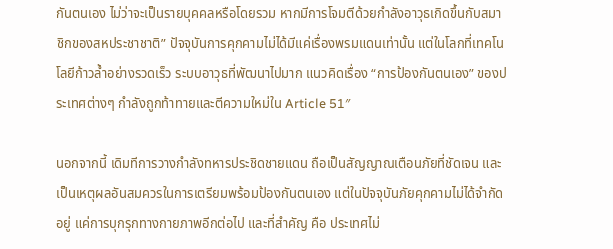กันตนเอง ไม่ว่าจะเป็นรายบุคคลหรือโดยรวม หากมีการโจมตีด้วยกำลังอาวุธเกิดขึ้นกับสมาชิกของสหประชาชาติ” ปัจจุบันการคุกคามไม่ได้มีแค่เรื่องพรมแดนเท่านั้น แต่ในโลกที่เทคโนโลยีก้าวล้ำอย่างรวดเร็ว ระบบอาวุธที่พัฒนาไปมาก แนวคิดเรื่อง “การป้องกันตนเอง” ของประเทศต่างๆ กำลังถูกท้าทายและตีความใหม่ใน Article 51″

นอกจากนี้ เดิมทีการวางกำลังทหารประชิดชายแดน ถือเป็นสัญญาณเตือนภัยที่ชัดเจน และเป็นเหตุผลอันสมควรในการเตรียมพร้อมป้องกันตนเอง แต่ในปัจจุบันภัยคุกคามไม่ได้จำกัดอยู่ แค่การบุกรุกทางกายภาพอีกต่อไป และที่สำคัญ คือ ประเทศไม่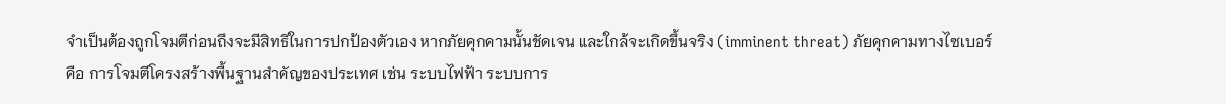จำเป็นต้องถูกโจมตีก่อนถึงจะมีสิทธิในการปกป้องตัวเอง หากภัยคุกคามนั้นชัดเจน และใกล้จะเกิดขึ้นจริง (imminent threat) ภัยคุกคามทางไซเบอร์ คือ การโจมตีโครงสร้างพื้นฐานสำคัญของประเทศ เช่น ระบบไฟฟ้า ระบบการ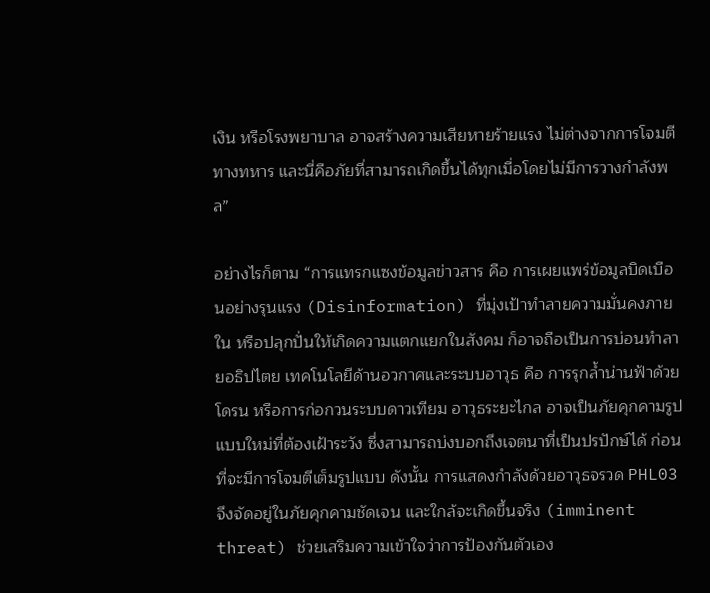เงิน หรือโรงพยาบาล อาจสร้างความเสียหายร้ายแรง ไม่ต่างจากการโจมตีทางทหาร และนี่คือภัยที่สามารถเกิดขึ้นได้ทุกเมื่อโดยไม่มีการวางกำลังพล”

อย่างไรก็ตาม “การแทรกแซงข้อมูลข่าวสาร คือ การเผยแพร่ข้อมูลบิดเบือนอย่างรุนแรง (Disinformation) ที่มุ่งเป้าทำลายความมั่นคงภายใน หรือปลุกปั่นให้เกิดความแตกแยกในสังคม ก็อาจถือเป็นการบ่อนทำลายอธิปไตย เทคโนโลยีด้านอวกาศและระบบอาวุธ คือ การรุกล้ำน่านฟ้าด้วยโดรน หรือการก่อกวนระบบดาวเทียม อาวุธระยะไกล อาจเป็นภัยคุกคามรูปแบบใหม่ที่ต้องเฝ้าระวัง ซึ่งสามารถบ่งบอกถึงเจตนาที่เป็นปรปักษ์ได้ ก่อนที่จะมีการโจมตีเต็มรูปแบบ ดังนั้น การแสดงกำลังด้วยอาวุธจรวด PHL03 จึงจัดอยู่ในภัยคุกคามชัดเจน และใกล้จะเกิดขึ้นจริง (imminent threat) ช่วยเสริมความเข้าใจว่าการป้องกันตัวเอง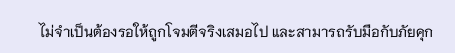ไม่จำเป็นต้องรอให้ถูกโจมตีจริงเสมอไป และสามารถรับมือกับภัยคุก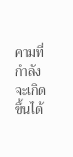คามที่กำลังจะเกิดขึ้นได้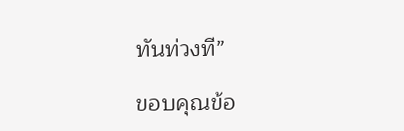ทันท่วงที”

ขอบคุณข้อ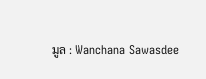มูล : Wanchana Sawasdee